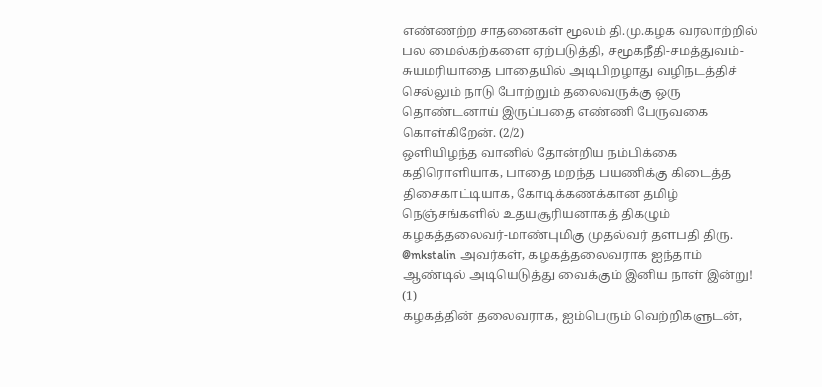எண்ணற்ற சாதனைகள் மூலம் தி.மு.கழக வரலாற்றில் பல மைல்கற்களை ஏற்படுத்தி, சமூகநீதி-சமத்துவம்-சுயமரியாதை பாதையில் அடிபிறழாது வழிநடத்திச் செல்லும் நாடு போற்றும் தலைவருக்கு ஒரு தொண்டனாய் இருப்பதை எண்ணி பேருவகை கொள்கிறேன். (2/2)
ஒளியிழந்த வானில் தோன்றிய நம்பிக்கை கதிரொளியாக, பாதை மறந்த பயணிக்கு கிடைத்த திசைகாட்டியாக, கோடிக்கணக்கான தமிழ் நெஞ்சங்களில் உதயசூரியனாகத் திகழும் கழகத்தலைவர்-மாண்புமிகு முதல்வர் தளபதி திரு. @mkstalin அவர்கள், கழகத்தலைவராக ஐந்தாம் ஆண்டில் அடியெடுத்து வைக்கும் இனிய நாள் இன்று!
(1)
கழகத்தின் தலைவராக, ஐம்பெரும் வெற்றிகளுடன்,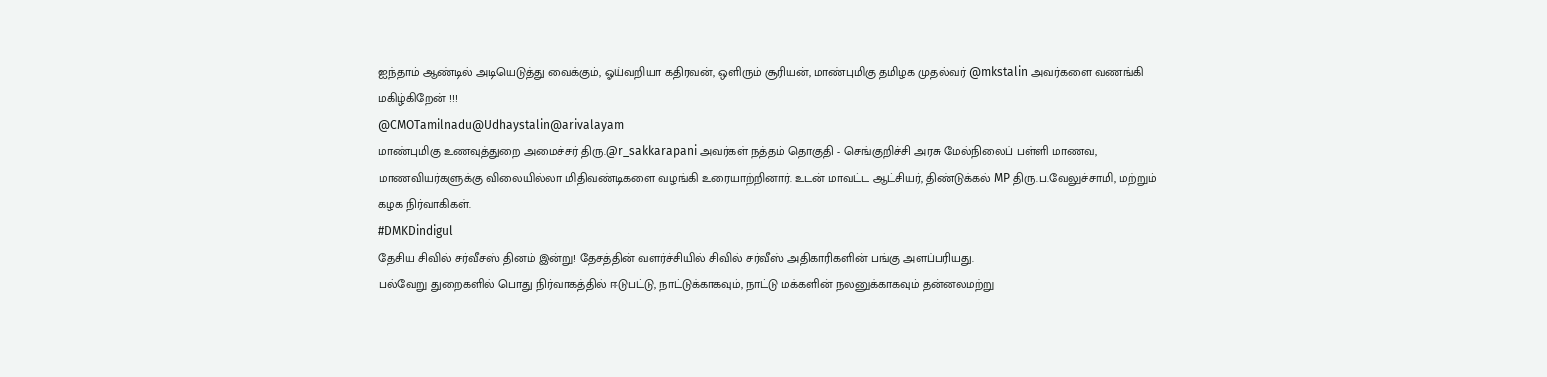ஐந்தாம் ஆண்டில் அடியெடுத்து வைக்கும், ஓய்வறியா கதிரவன், ஒளிரும் சூரியன், மாண்புமிகு தமிழக முதல்வர் @mkstalin அவர்களை வணங்கி மகிழ்கிறேன் !!!
@CMOTamilnadu@Udhaystalin@arivalayam
மாண்புமிகு உணவுத்துறை அமைச்சர் திரு.@r_sakkarapani அவர்கள் நத்தம் தொகுதி - செங்குறிச்சி அரசு மேல்நிலைப் பள்ளி மாணவ, மாணவியர்களுக்கு விலையில்லா மிதிவண்டிகளை வழங்கி உரையாற்றினார். உடன் மாவட்ட ஆட்சியர், திண்டுக்கல் MP திரு.ப.வேலுச்சாமி, மற்றும் கழக நிர்வாகிகள்.
#DMKDindigul
தேசிய சிவில் சர்வீசஸ் தினம் இன்று! தேசத்தின் வளர்ச்சியில் சிவில் சர்வீஸ் அதிகாரிகளின் பங்கு அளப்பரியது.
பல்வேறு துறைகளில் பொது நிர்வாகத்தில் ஈடுபட்டு, நாட்டுக்காகவும், நாட்டு மக்களின் நலனுக்காகவும் தன்னலமற்று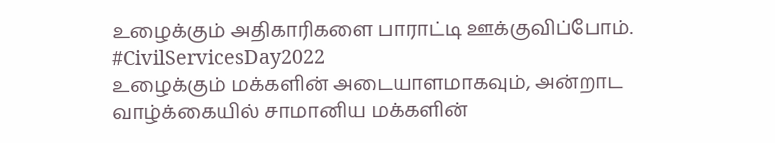உழைக்கும் அதிகாரிகளை பாராட்டி ஊக்குவிப்போம்.
#CivilServicesDay2022
உழைக்கும் மக்களின் அடையாளமாகவும், அன்றாட வாழ்க்கையில் சாமானிய மக்களின்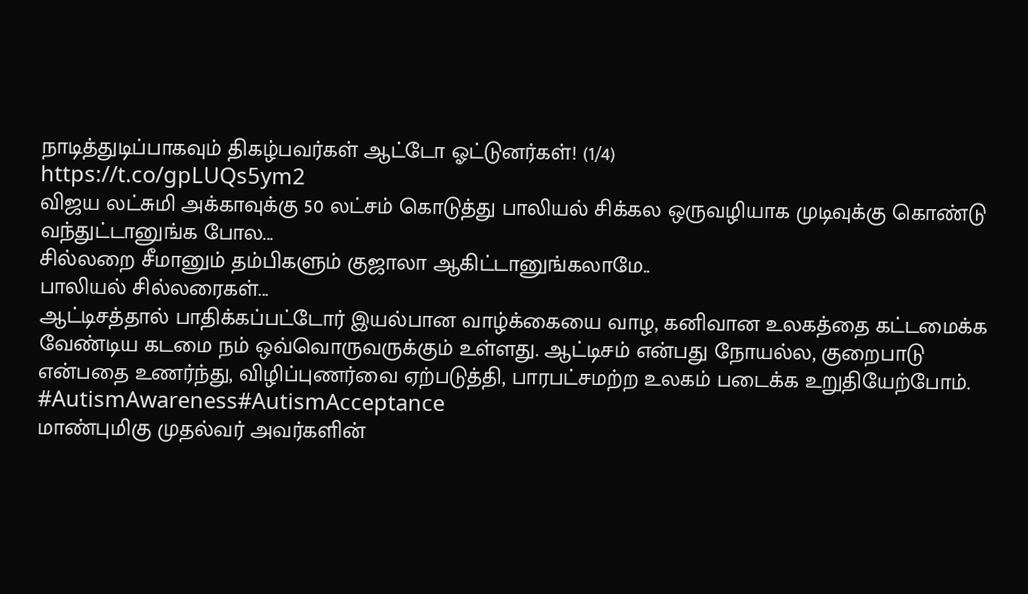நாடித்துடிப்பாகவும் திகழ்பவர்கள் ஆட்டோ ஓட்டுனர்கள்! (1/4)
https://t.co/gpLUQs5ym2
விஜய லட்சுமி அக்காவுக்கு 50 லட்சம் கொடுத்து பாலியல் சிக்கல ஒருவழியாக முடிவுக்கு கொண்டு வந்துட்டானுங்க போல...
சில்லறை சீமானும் தம்பிகளும் குஜாலா ஆகிட்டானுங்கலாமே..
பாலியல் சில்லரைகள்...
ஆட்டிசத்தால் பாதிக்கப்பட்டோர் இயல்பான வாழ்க்கையை வாழ, கனிவான உலகத்தை கட்டமைக்க வேண்டிய கடமை நம் ஒவ்வொருவருக்கும் உள்ளது. ஆட்டிசம் என்பது நோயல்ல, குறைபாடு என்பதை உணர்ந்து, விழிப்புணர்வை ஏற்படுத்தி, பாரபட்சமற்ற உலகம் படைக்க உறுதியேற்போம்.
#AutismAwareness#AutismAcceptance
மாண்புமிகு முதல்வர் அவர்களின்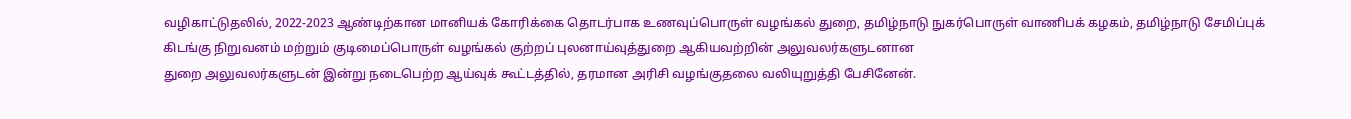வழிகாட்டுதலில், 2022-2023 ஆண்டிற்கான மானியக் கோரிக்கை தொடர்பாக உணவுப்பொருள் வழங்கல் துறை, தமிழ்நாடு நுகர்பொருள் வாணிபக் கழகம், தமிழ்நாடு சேமிப்புக் கிடங்கு நிறுவனம் மற்றும் குடிமைப்பொருள் வழங்கல் குற்றப் புலனாய்வுத்துறை ஆகியவற்றின் அலுவலர்களுடனான
துறை அலுவலர்களுடன் இன்று நடைபெற்ற ஆய்வுக் கூட்டத்தில், தரமான அரிசி வழங்குதலை வலியுறுத்தி பேசினேன்.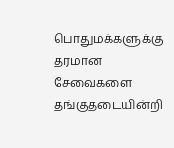பொதுமக்களுக்கு தரமான சேவைகளை தங்குதடையின்றி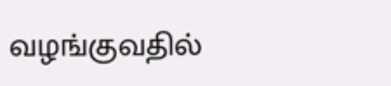வழங்குவதில்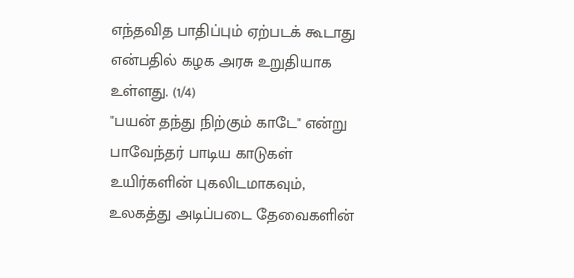எந்தவித பாதிப்பும் ஏற்படக் கூடாது என்பதில் கழக அரசு உறுதியாக உள்ளது. (1/4)
"பயன் தந்து நிற்கும் காடே" என்று பாவேந்தர் பாடிய காடுகள் உயிர்களின் புகலிடமாகவும், உலகத்து அடிப்படை தேவைகளின்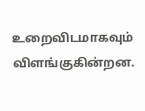உறைவிடமாகவும் விளங்குகின்றன.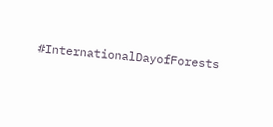#InternationalDayofForests